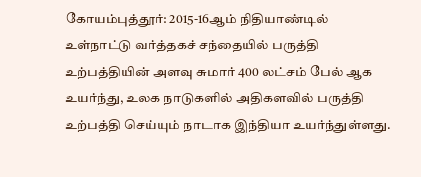கோயம்புத்தூர்: 2015-16ஆம் நிதியாண்டில் உள்நாட்டு வர்த்தகச் சந்தையில் பருத்தி உற்பத்தியின் அளவு சுமார் 400 லட்சம் பேல் ஆக உயர்ந்து, உலக நாடுகளில் அதிகளவில் பருத்தி உற்பத்தி செய்யும் நாடாக இந்தியா உயர்ந்துள்ளது.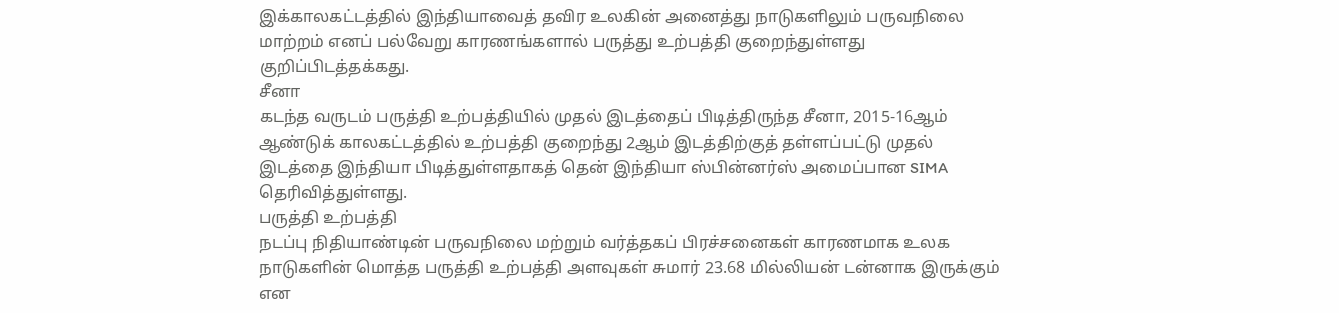இக்காலகட்டத்தில் இந்தியாவைத் தவிர உலகின் அனைத்து நாடுகளிலும் பருவநிலை மாற்றம் எனப் பல்வேறு காரணங்களால் பருத்து உற்பத்தி குறைந்துள்ளது குறிப்பிடத்தக்கது.
சீனா
கடந்த வருடம் பருத்தி உற்பத்தியில் முதல் இடத்தைப் பிடித்திருந்த சீனா, 2015-16ஆம் ஆண்டுக் காலகட்டத்தில் உற்பத்தி குறைந்து 2ஆம் இடத்திற்குத் தள்ளப்பட்டு முதல் இடத்தை இந்தியா பிடித்துள்ளதாகத் தென் இந்தியா ஸ்பின்னர்ஸ் அமைப்பான SIMA தெரிவித்துள்ளது.
பருத்தி உற்பத்தி
நடப்பு நிதியாண்டின் பருவநிலை மற்றும் வர்த்தகப் பிரச்சனைகள் காரணமாக உலக நாடுகளின் மொத்த பருத்தி உற்பத்தி அளவுகள் சுமார் 23.68 மில்லியன் டன்னாக இருக்கும் என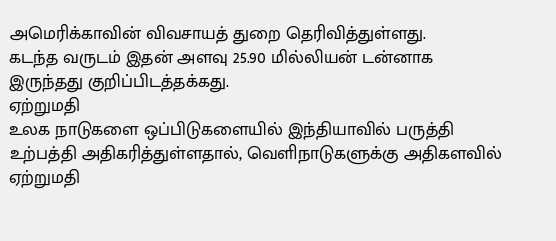அமெரிக்காவின் விவசாயத் துறை தெரிவித்துள்ளது.
கடந்த வருடம் இதன் அளவு 25.90 மில்லியன் டன்னாக இருந்தது குறிப்பிடத்தக்கது.
ஏற்றுமதி
உலக நாடுகளை ஒப்பிடுகளையில் இந்தியாவில் பருத்தி உற்பத்தி அதிகரித்துள்ளதால், வெளிநாடுகளுக்கு அதிகளவில் ஏற்றுமதி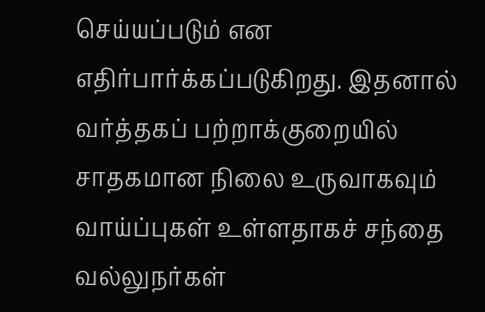செய்யப்படும் என எதிர்பார்க்கப்படுகிறது. இதனால் வர்த்தகப் பற்றாக்குறையில் சாதகமான நிலை உருவாகவும் வாய்ப்புகள் உள்ளதாகச் சந்தை வல்லுநர்கள்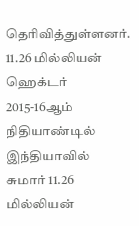தெரிவித்துள்ளனர்.
11.26 மில்லியன் ஹெக்டர்
2015-16ஆம் நிதியாண்டில் இந்தியாவில் சுமார் 11.26 மில்லியன்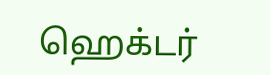ஹெக்டர்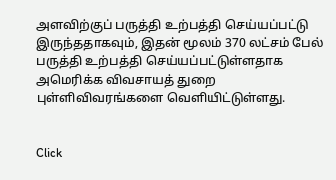அளவிற்குப் பருத்தி உற்பத்தி செய்யப்பட்டு இருந்ததாகவும், இதன் மூலம் 370 லட்சம் பேல் பருத்தி உற்பத்தி செய்யப்பட்டுள்ளதாக அமெரிக்க விவசாயத் துறை புள்ளிவிவரங்களை வெளியிட்டுள்ளது.


Click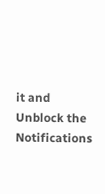it and Unblock the Notifications